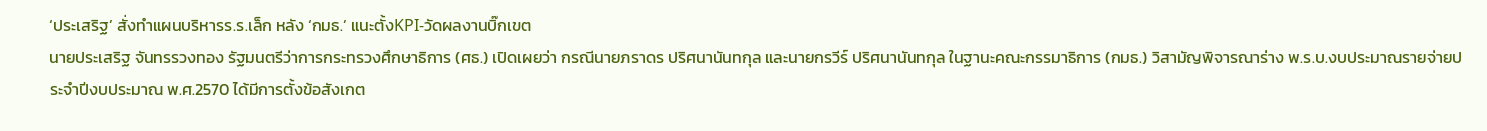‘ประเสริฐ’ สั่งทำแผนบริหารร.ร.เล็ก หลัง ‘กมธ.’ แนะตั้งKPI-วัดผลงานบิ๊กเขต
นายประเสริฐ จันทรรวงทอง รัฐมนตรีว่าการกระทรวงศึกษาธิการ (ศธ.) เปิดเผยว่า กรณีนายภราดร ปริศนานันทกุล และนายกรวีร์ ปริศนานันทกุล ในฐานะคณะกรรมาธิการ (กมธ.) วิสามัญพิจารณาร่าง พ.ร.บ.งบประมาณรายจ่ายประจำปีงบประมาณ พ.ศ.2570 ได้มีการตั้งข้อสังเกต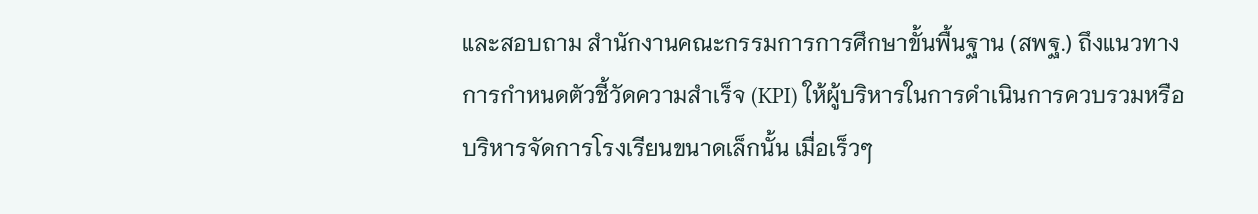และสอบถาม สำนักงานคณะกรรมการการศึกษาขั้นพื้นฐาน (สพฐ.) ถึงแนวทางการกำหนดตัวชี้วัดความสำเร็จ (KPI) ให้ผู้บริหารในการดำเนินการควบรวมหรือบริหารจัดการโรงเรียนขนาดเล็กนั้น เมื่อเร็วๆ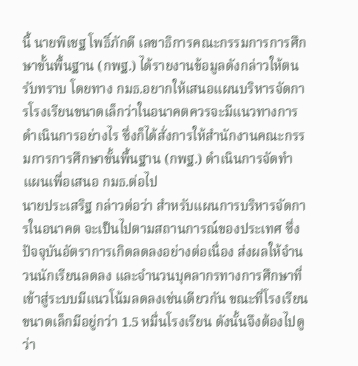นี้ นายพิเชฐ โพธิ์ภักดี เลขาธิการคณะกรรมการการศึกษาขั้นพื้นฐาน (กพฐ.) ได้รายงานข้อมูลดังกล่าวให้ตนรับทราบ โดยทาง กมธ.อยากให้เสนอแผนบริหารจัดการโรงเรียนขนาดเล็กว่าในอนาคตควรจะมีแนวทางการดำเนินการอย่างไร ซึ่งก็ได้สั่งการให้สำนักงานคณะกรรมการการศึกษาขั้นพื้นฐาน (กพฐ.) ดำเนินการจัดทำแผนเพื่อเสนอ กมธ.ต่อไป
นายประเสริฐ กล่าวต่อว่า สำหรับแผนการบริหารจัดการในอนาคต จะเป็นไปตามสถานการณ์ของประเทศ ซึ่งปัจจุบันอัตราการเกิดลดลงอย่างต่อเนื่อง ส่งผลให้จำนวนนักเรียนลดลง และจำนวนบุคลากรทางการศึกษาที่เข้าสู่ระบบมีแนวโน้มลดลงเช่นเดียวกัน ขณะที่โรงเรียนขนาดเล็กมีอยู่กว่า 1.5 หมื่นโรงเรียน ดังนั้นจึงต้องไปดูว่า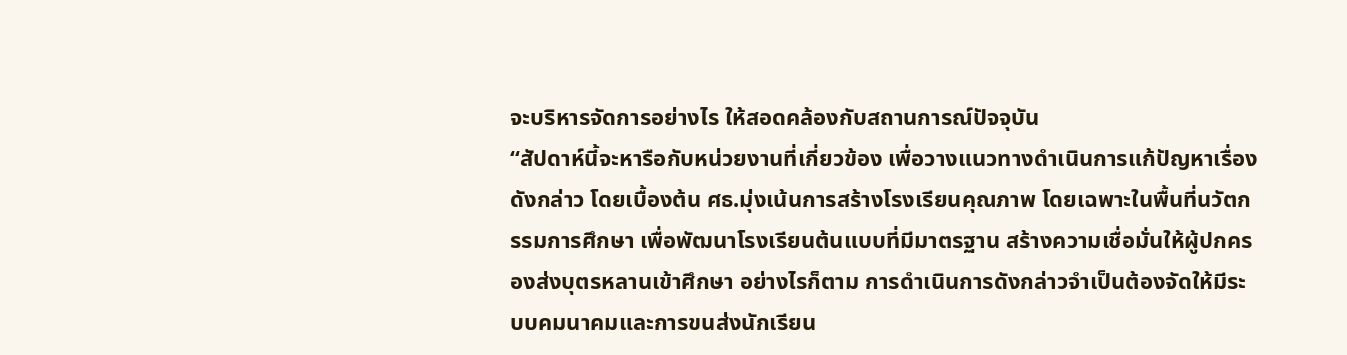จะบริหารจัดการอย่างไร ให้สอดคล้องกับสถานการณ์ปัจจุบัน
“สัปดาห์นี้จะหารือกับหน่วยงานที่เกี่ยวข้อง เพื่อวางแนวทางดำเนินการแก้ปัญหาเรื่องดังกล่าว โดยเบื้องต้น ศธ.มุ่งเน้นการสร้างโรงเรียนคุณภาพ โดยเฉพาะในพื้นที่นวัตกรรมการศึกษา เพื่อพัฒนาโรงเรียนต้นแบบที่มีมาตรฐาน สร้างความเชื่อมั่นให้ผู้ปกครองส่งบุตรหลานเข้าศึกษา อย่างไรก็ตาม การดำเนินการดังกล่าวจำเป็นต้องจัดให้มีระบบคมนาคมและการขนส่งนักเรียน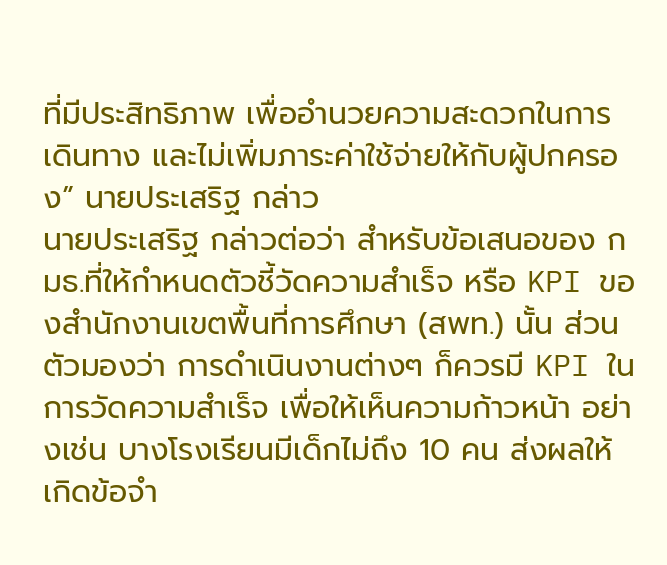ที่มีประสิทธิภาพ เพื่ออำนวยความสะดวกในการเดินทาง และไม่เพิ่มภาระค่าใช้จ่ายให้กับผู้ปกครอง” นายประเสริฐ กล่าว
นายประเสริฐ กล่าวต่อว่า สำหรับข้อเสนอของ กมธ.ที่ให้กำหนดตัวชี้วัดความสำเร็จ หรือ KPI ของสำนักงานเขตพื้นที่การศึกษา (สพท.) นั้น ส่วนตัวมองว่า การดำเนินงานต่างๆ ก็ควรมี KPI ในการวัดความสำเร็จ เพื่อให้เห็นความก้าวหน้า อย่างเช่น บางโรงเรียนมีเด็กไม่ถึง 10 คน ส่งผลให้เกิดข้อจำ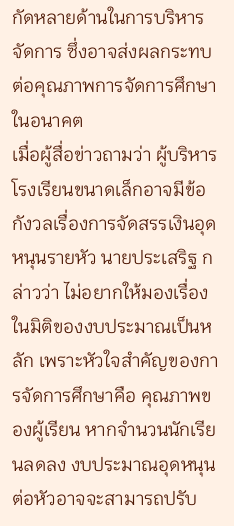กัดหลายด้านในการบริหารจัดการ ซึ่งอาจส่งผลกระทบต่อคุณภาพการจัดการศึกษาในอนาคต
เมื่อผู้สื่อข่าวถามว่า ผู้บริหารโรงเรียนขนาดเล็กอาจมีข้อกังวลเรื่องการจัดสรรเงินอุดหนุนรายหัว นายประเสริฐ กล่าวว่า ไม่อยากให้มองเรื่องในมิติของงบประมาณเป็นหลัก เพราะหัวใจสำคัญของการจัดการศึกษาคือ คุณภาพของผู้เรียน หากจำนวนนักเรียนลดลง งบประมาณอุดหนุนต่อหัวอาจจะสามารถปรับ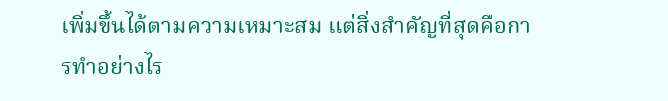เพิ่มขึ้นได้ตามความเหมาะสม แต่สิ่งสำคัญที่สุดคือการทำอย่างไร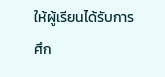ให้ผู้เรียนได้รับการศึก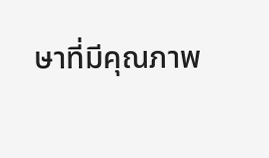ษาที่มีคุณภาพ